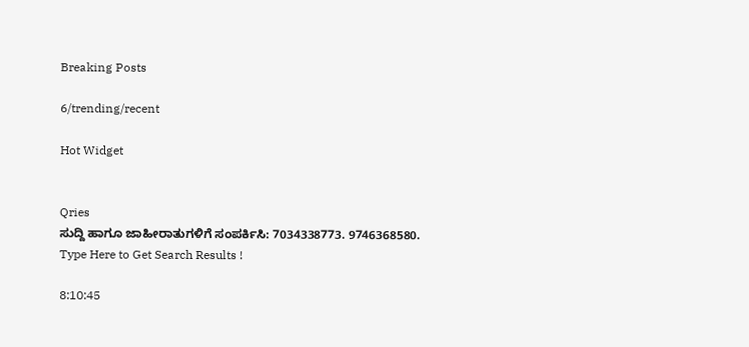Breaking Posts

6/trending/recent

Hot Widget


Qries
ಸುದ್ದಿ ಹಾಗೂ ಜಾಹೀರಾತುಗಳಿಗೆ ಸಂಪರ್ಕಿಸಿ: 7034338773. 9746368580.
Type Here to Get Search Results !

8:10:45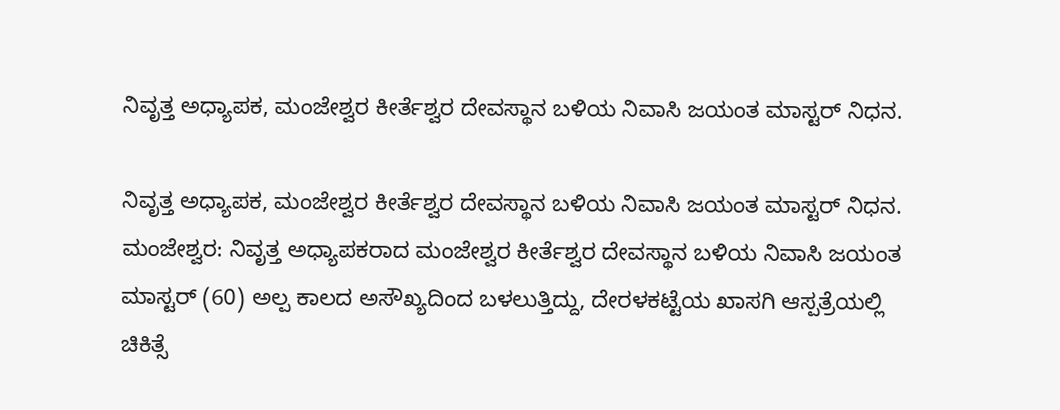ನಿವೃತ್ತ ಅಧ್ಯಾಪಕ, ಮಂಜೇಶ್ವರ ಕೀರ್ತೆಶ್ವರ ದೇವಸ್ಥಾನ ಬಳಿಯ ನಿವಾಸಿ ಜಯಂತ ಮಾಸ್ಟರ್ ನಿಧನ.

ನಿವೃತ್ತ ಅಧ್ಯಾಪಕ, ಮಂಜೇಶ್ವರ ಕೀರ್ತೆಶ್ವರ ದೇವಸ್ಥಾನ ಬಳಿಯ ನಿವಾಸಿ ಜಯಂತ ಮಾಸ್ಟರ್ ನಿಧನ.
ಮಂಜೇಶ್ವರ: ನಿವೃತ್ತ ಅಧ್ಯಾಪಕರಾದ ಮಂಜೇಶ್ವರ ಕೀರ್ತೆಶ್ವರ ದೇವಸ್ಥಾನ ಬಳಿಯ ನಿವಾಸಿ ಜಯಂತ ಮಾಸ್ಟರ್ (60) ಅಲ್ಪ ಕಾಲದ ಅಸೌಖ್ಯದಿಂದ ಬಳಲುತ್ತಿದ್ದು, ದೇರಳಕಟ್ಟೆಯ ಖಾಸಗಿ ಆಸ್ಪತ್ರೆಯಲ್ಲಿ ಚಿಕಿತ್ಸೆ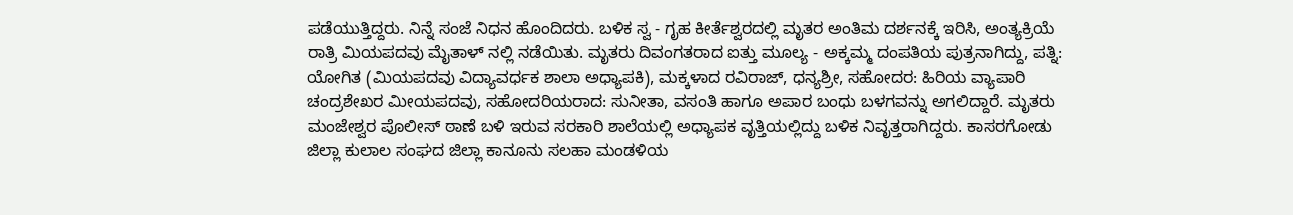ಪಡೆಯುತ್ತಿದ್ದರು. ನಿನ್ನೆ ಸಂಜೆ ನಿಧನ ಹೊಂದಿದರು. ಬಳಿಕ ಸ್ವ - ಗೃಹ ಕೀರ್ತೆಶ್ವರದಲ್ಲಿ ಮೃತರ ಅಂತಿಮ ದರ್ಶನಕ್ಕೆ ಇರಿಸಿ, ಅಂತ್ಯಕ್ರಿಯೆ ರಾತ್ರಿ ಮಿಯಪದವು ಮೈತಾಳ್ ನಲ್ಲಿ ನಡೆಯಿತು. ಮೃತರು ದಿವಂಗತರಾದ ಐತ್ತು ಮೂಲ್ಯ - ಅಕ್ಕಮ್ಮ ದಂಪತಿಯ ಪುತ್ರನಾಗಿದ್ದು, ಪತ್ನಿ: ಯೋಗಿತ (ಮಿಯಪದವು ವಿದ್ಯಾವರ್ಧಕ ಶಾಲಾ ಅಧ್ಯಾಪಕಿ), ಮಕ್ಕಳಾದ ರವಿರಾಜ್, ಧನ್ಯಶ್ರೀ, ಸಹೋದರ: ಹಿರಿಯ ವ್ಯಾಪಾರಿ ಚಂದ್ರಶೇಖರ ಮೀಯಪದವು, ಸಹೋದರಿಯರಾದ: ಸುನೀತಾ, ವಸಂತಿ ಹಾಗೂ ಅಪಾರ ಬಂಧು ಬಳಗವನ್ನು ಅಗಲಿದ್ದಾರೆ. ಮೃತರು ಮಂಜೇಶ್ವರ ಪೊಲೀಸ್ ಠಾಣೆ ಬಳಿ ಇರುವ ಸರಕಾರಿ ಶಾಲೆಯಲ್ಲಿ ಅಧ್ಯಾಪಕ ವೃತ್ತಿಯಲ್ಲಿದ್ದು ಬಳಿಕ ನಿವೃತ್ತರಾಗಿದ್ದರು. ಕಾಸರಗೋಡು ಜಿಲ್ಲಾ ಕುಲಾಲ ಸಂಘದ ಜಿಲ್ಲಾ ಕಾನೂನು ಸಲಹಾ ಮಂಡಳಿಯ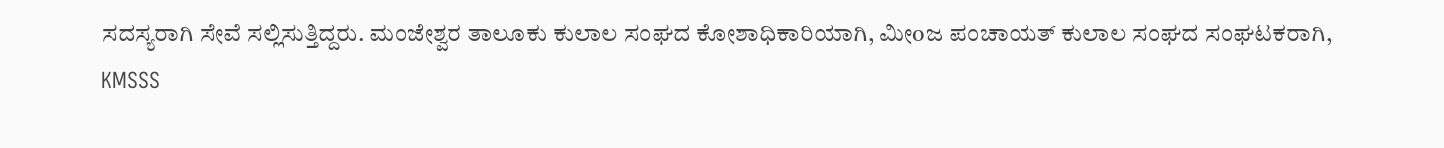ಸದಸ್ಯರಾಗಿ ಸೇವೆ ಸಲ್ಲಿಸುತ್ತಿದ್ದರು. ಮಂಜೇಶ್ವರ ತಾಲೂಕು ಕುಲಾಲ ಸಂಘದ ಕೋಶಾಧಿಕಾರಿಯಾಗಿ, ಮೀoಜ ಪಂಚಾಯತ್ ಕುಲಾಲ ಸಂಘದ ಸಂಘಟಕರಾಗಿ, KMSSS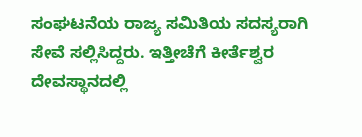ಸಂಘಟನೆಯ ರಾಜ್ಯ ಸಮಿತಿಯ ಸದಸ್ಯರಾಗಿ ಸೇವೆ ಸಲ್ಲಿಸಿದ್ದರು. ಇತ್ತೀಚೆಗೆ ಕೀರ್ತೆಶ್ವರ ದೇವಸ್ಥಾನದಲ್ಲಿ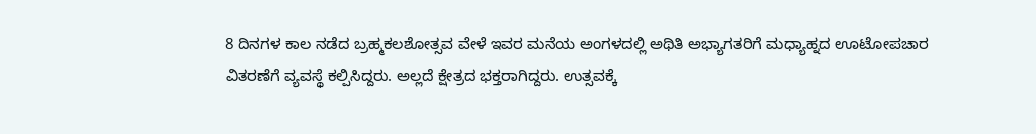8 ದಿನಗಳ ಕಾಲ ನಡೆದ ಬ್ರಹ್ಮಕಲಶೋತ್ಸವ ವೇಳೆ ಇವರ ಮನೆಯ ಅಂಗಳದಲ್ಲಿ ಅಥಿತಿ ಅಭ್ಯಾಗತರಿಗೆ ಮಧ್ಯಾಹ್ನದ ಊಟೋಪಚಾರ ವಿತರಣೆಗೆ ವ್ಯವಸ್ಥೆ ಕಲ್ಪಿಸಿದ್ದರು. ಅಲ್ಲದೆ ಕ್ಷೇತ್ರದ ಭಕ್ತರಾಗಿದ್ದರು. ಉತ್ಸವಕ್ಕೆ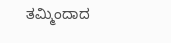ತಮ್ಮಿಂದಾದ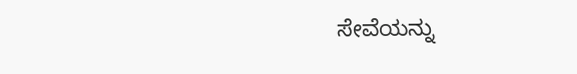ಸೇವೆಯನ್ನು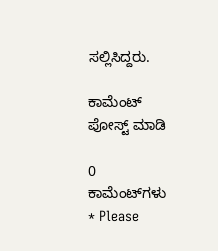ಸಲ್ಲಿಸಿದ್ದರು.

ಕಾಮೆಂಟ್‌‌ ಪೋಸ್ಟ್‌ ಮಾಡಿ

0 ಕಾಮೆಂಟ್‌ಗಳು
* Please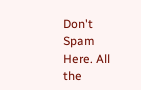Don't Spam Here. All the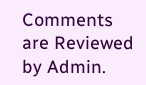Comments are Reviewed by Admin.